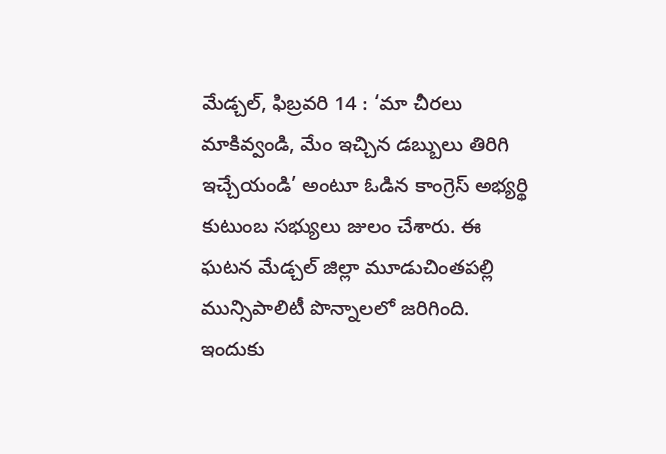మేడ్చల్, ఫిబ్రవరి 14 : ‘మా చీరలు మాకివ్వండి, మేం ఇచ్చిన డబ్బులు తిరిగి ఇచ్చేయండి’ అంటూ ఓడిన కాంగ్రెస్ అభ్యర్థి కుటుంబ సభ్యులు జులం చేశారు. ఈ ఘటన మేడ్చల్ జిల్లా మూడుచింతపల్లి మున్సిపాలిటీ పొన్నాలలో జరిగింది. ఇందుకు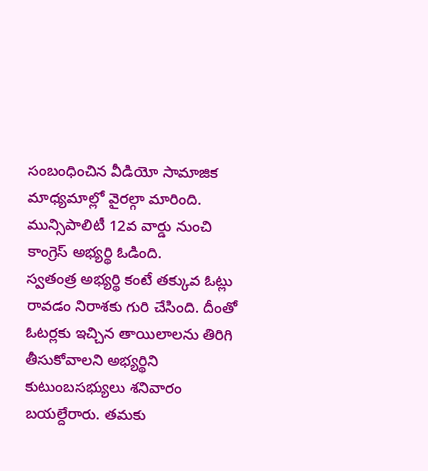సంబంధించిన వీడియో సామాజిక మాధ్యమాల్లో వైరల్గా మారింది. మున్సిపాలిటీ 12వ వార్డు నుంచి కాంగ్రెస్ అభ్యర్థి ఓడింది.
స్వతంత్ర అభ్యర్థి కంటే తక్కువ ఓట్లు రావడం నిరాశకు గురి చేసింది. దీంతో ఓటర్లకు ఇచ్చిన తాయిలాలను తిరిగి తీసుకోవాలని అభ్యర్థిని కుటుంబసభ్యులు శనివారం బయల్దేరారు. తమకు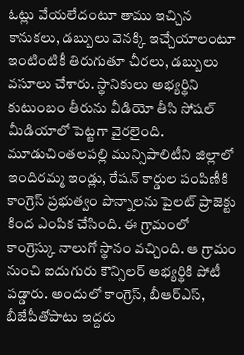ఓట్లు వేయలేదంటూ తాము ఇచ్చిన కానుకలు, డబ్బులు వెనక్కి ఇచ్చేయాలంటూ ఇంటింటికీ తిరుగుతూ చీరలు, డబ్బులు వసూలు చేశారు. స్థానికులు అభ్యర్థిని కుటుంబం తీరును వీడియో తీసి సోషల్ మీడియాలో పెట్టగా వైరలైంది.
మూడుచింతలపల్లి మున్సిపాలిటీని జిల్లాలో ఇందిరమ్మ ఇండ్లు, రేషన్ కార్డుల పంపిణీకి కాంగ్రెస్ ప్రభుత్వం పొన్నాలను పైలట్ ప్రాజెక్టు కింద ఎంపిక చేసింది. ఈ గ్రామంలో కాంగ్రెస్కు నాలుగో స్థానం వచ్చింది. ఆ గ్రామం నుంచి ఐదుగురు కౌన్సిలర్ అభ్యర్థికి పోటీ పడ్డారు. అందులో కాంగ్రెస్, బీఆర్ఎస్, బీజేపీతోపాటు ఇద్దరు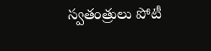స్వతంత్రులు పోటీ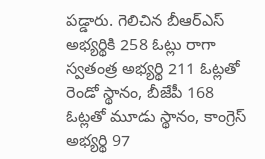పడ్డారు. గెలిచిన బీఆర్ఎస్ అభ్యర్థికి 258 ఓట్లు రాగా స్వతంత్ర అభ్యర్థి 211 ఓట్లతో రెండో స్థానం, బీజేపీ 168 ఓట్లతో మూడు స్థానం, కాంగ్రెస్ అభ్యర్థి 97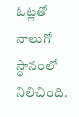ఓట్లతో నాలుగో స్థానంలో నిలిచింది.